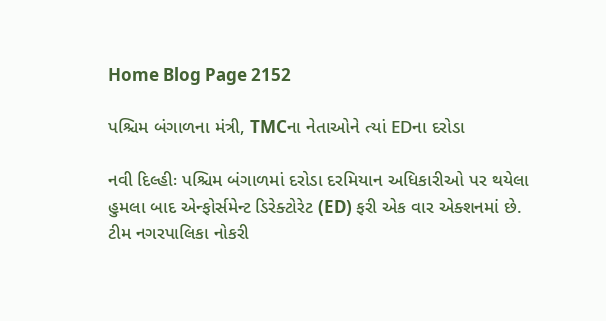Home Blog Page 2152

પશ્ચિમ બંગાળના મંત્રી, TMCના નેતાઓને ત્યાં EDના દરોડા

નવી દિલ્હીઃ પશ્ચિમ બંગાળમાં દરોડા દરમિયાન અધિકારીઓ પર થયેલા હુમલા બાદ એન્ફોર્સમેન્ટ ડિરેક્ટોરેટ (ED) ફરી એક વાર એક્શનમાં છે. ટીમ નગરપાલિકા નોકરી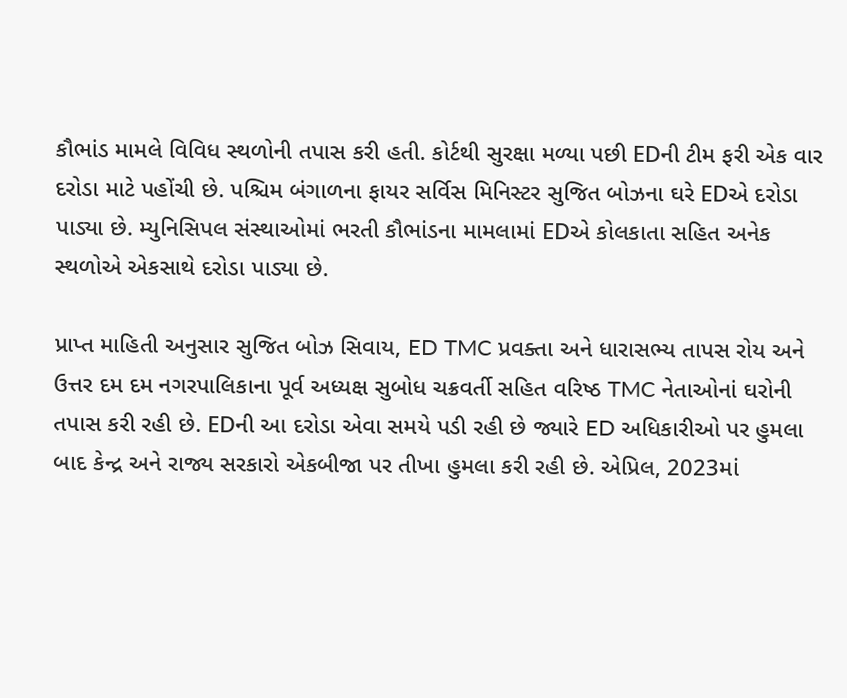કૌભાંડ મામલે વિવિધ સ્થળોની તપાસ કરી હતી. કોર્ટથી સુરક્ષા મળ્યા પછી EDની ટીમ ફરી એક વાર દરોડા માટે પહોંચી છે. પશ્ચિમ બંગાળના ફાયર સર્વિસ મિનિસ્ટર સુજિત બોઝના ઘરે EDએ દરોડા પાડ્યા છે. મ્યુનિસિપલ સંસ્થાઓમાં ભરતી કૌભાંડના મામલામાં EDએ કોલકાતા સહિત અનેક સ્થળોએ એકસાથે દરોડા પાડ્યા છે.

પ્રાપ્ત માહિતી અનુસાર સુજિત બોઝ સિવાય, ED TMC પ્રવક્તા અને ધારાસભ્ય તાપસ રોય અને ઉત્તર દમ દમ નગરપાલિકાના પૂર્વ અધ્યક્ષ સુબોધ ચક્રવર્તી સહિત વરિષ્ઠ TMC નેતાઓનાં ઘરોની તપાસ કરી રહી છે. EDની આ દરોડા એવા સમયે પડી રહી છે જ્યારે ED અધિકારીઓ પર હુમલા બાદ કેન્દ્ર અને રાજ્ય સરકારો એકબીજા પર તીખા હુમલા કરી રહી છે. એપ્રિલ, 2023માં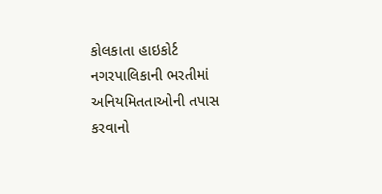કોલકાતા હાઇકોર્ટ નગરપાલિકાની ભરતીમાં અનિયમિતતાઓની તપાસ કરવાનો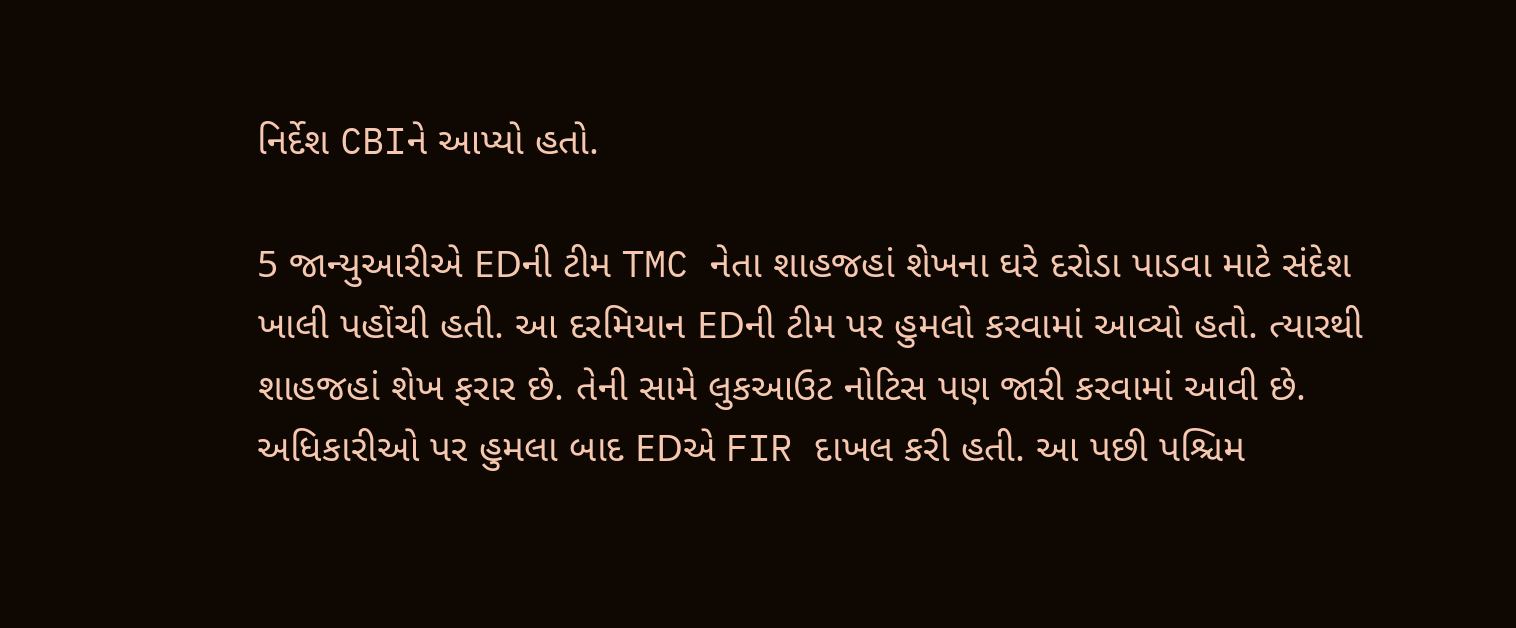નિર્દેશ CBIને આપ્યો હતો.

5 જાન્યુઆરીએ EDની ટીમ TMC નેતા શાહજહાં શેખના ઘરે દરોડા પાડવા માટે સંદેશ ખાલી પહોંચી હતી. આ દરમિયાન EDની ટીમ પર હુમલો કરવામાં આવ્યો હતો. ત્યારથી શાહજહાં શેખ ફરાર છે. તેની સામે લુકઆઉટ નોટિસ પણ જારી કરવામાં આવી છે. અધિકારીઓ પર હુમલા બાદ EDએ FIR દાખલ કરી હતી. આ પછી પશ્ચિમ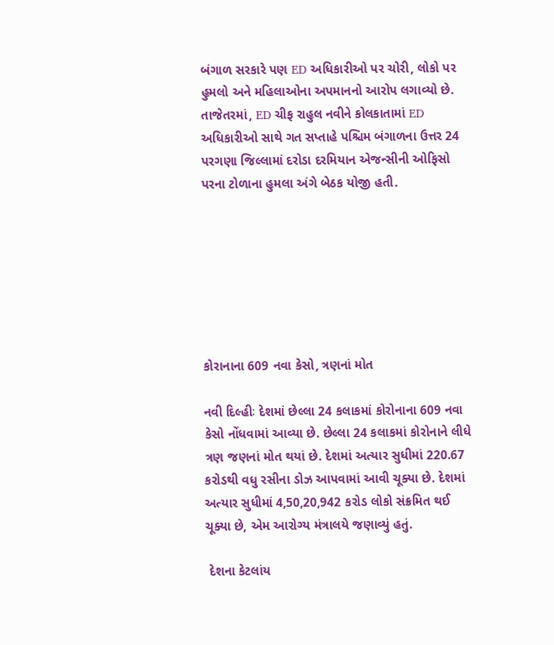બંગાળ સરકારે પણ ED અધિકારીઓ પર ચોરી, લોકો પર હુમલો અને મહિલાઓના અપમાનનો આરોપ લગાવ્યો છે. તાજેતરમાં, ED ચીફ રાહુલ નવીને કોલકાતામાં ED અધિકારીઓ સાથે ગત સપ્તાહે પશ્ચિમ બંગાળના ઉત્તર 24 પરગણા જિલ્લામાં દરોડા દરમિયાન એજન્સીની ઓફિસો પરના ટોળાના હુમલા અંગે બેઠક યોજી હતી.







કોરાનાના 609 નવા કેસો, ત્રણનાં મોત

નવી દિલ્હીઃ દેશમાં છેલ્લા 24 કલાકમાં કોરોનાના 609 નવા કેસો નોંધવામાં આવ્યા છે. છેલ્લા 24 કલાકમાં કોરોનાને લીધે ત્રણ જણનાં મોત થયાં છે. દેશમાં અત્યાર સુધીમાં 220.67 કરોડથી વધુ રસીના ડોઝ આપવામાં આવી ચૂક્યા છે. દેશમાં અત્યાર સુધીમાં 4,50,20,942 કરોડ લોકો સંક્રમિત થઈ ચૂક્યા છે, એમ આરોગ્ય મંત્રાલયે જણાવ્યું હતું.

 દેશના કેટલાંય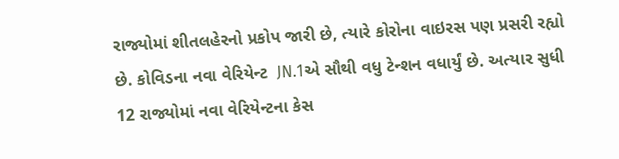રાજ્યોમાં શીતલહેરનો પ્રકોપ જારી છે, ત્યારે કોરોના વાઇરસ પણ પ્રસરી રહ્યો છે. કોવિડના નવા વેરિયેન્ટ  JN.1એ સૌથી વધુ ટેન્શન વધાર્યું છે. અત્યાર સુધી 12 રાજ્યોમાં નવા વેરિયેન્ટના કેસ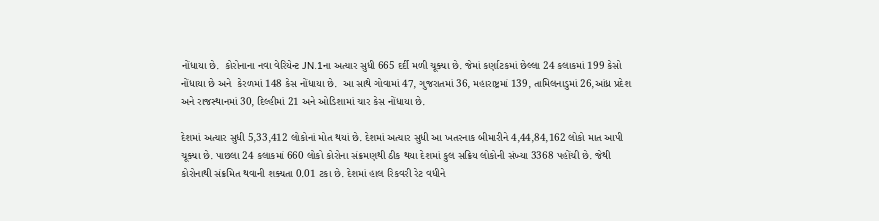નોંધાયા છે.  કોરોનાના નવા વેરિયેન્ટ JN.1ના અત્યાર સુધી 665 દર્દી મળી ચૂક્યા છે. જેમાં કર્ણાટકમાં છેલ્લા 24 કલાકમાં 199 કેસો નોંધાયા છે અને  કેરળમાં 148 કેસ નોંધાયા છે.  આ સાથે ગોવામાં 47, ગુજરાતમાં 36, મહારાષ્ટ્રમાં 139, તામિલનાડુમાં 26,આંધ્ર પ્રદેશ અને રાજસ્થાનમાં 30, દિલ્હીમાં 21 અને ઓડિશામાં ચાર કેસ નોંધાયા છે.

દેશમાં અત્યાર સુધી 5,33,412 લોકોનાં મોત થયાં છે. દેશમાં અત્યાર સુધી આ ખતરનાક બીમારીને 4,44,84,162 લોકો માત આપી ચૂક્યા છે. પાછલા 24 કલાકમાં 660 લોકો કોરોના સંક્રમણથી ઠીક થયા દેશમાં કુલ સક્રિય લોકોની સંખ્યા 3368 પહોંચી છે. જેથી કોરોનાથી સંક્રમિત થવાની શક્યતા 0.01 ટકા છે. દેશમાં હાલ રિકવરી રેટ વધીને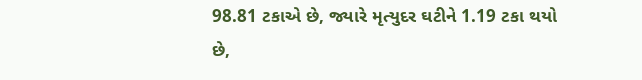98.81 ટકાએ છે, જ્યારે મૃત્યુદર ઘટીને 1.19 ટકા થયો છે,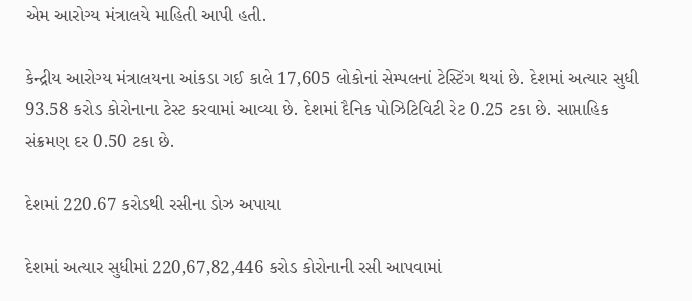એમ આરોગ્ય મંત્રાલયે માહિતી આપી હતી.

કેન્દ્રીય આરોગ્ય મંત્રાલયના આંકડા ગઈ કાલે 17,605 લોકોનાં સેમ્પલનાં ટેસ્ટિંગ થયાં છે. દેશમાં અત્યાર સુધી 93.58 કરોડ કોરોનાના ટેસ્ટ કરવામાં આવ્યા છે. દેશમાં દૈનિક પોઝિટિવિટી રેટ 0.25 ટકા છે. સાપ્તાહિક સંક્રમણ દર 0.50 ટકા છે.

દેશમાં 220.67 કરોડથી રસીના ડોઝ અપાયા

દેશમાં અત્યાર સુધીમાં 220,67,82,446 કરોડ કોરોનાની રસી આપવામાં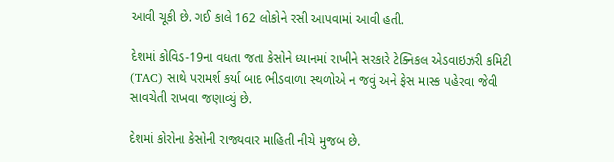આવી ચૂકી છે. ગઈ કાલે 162 લોકોને રસી આપવામાં આવી હતી.

દેશમાં કોવિડ-19ના વધતા જતા કેસોને ધ્યાનમાં રાખીને સરકારે ટેક્નિકલ એડવાઇઝરી કમિટી (TAC) સાથે પરામર્શ કર્યા બાદ ભીડવાળા સ્થળોએ ન જવું અને ફેસ માસ્ક પહેરવા જેવી સાવચેતી રાખવા જણાવ્યું છે.

દેશમાં કોરોના કેસોની રાજ્યવાર માહિતી નીચે મુજબ છે.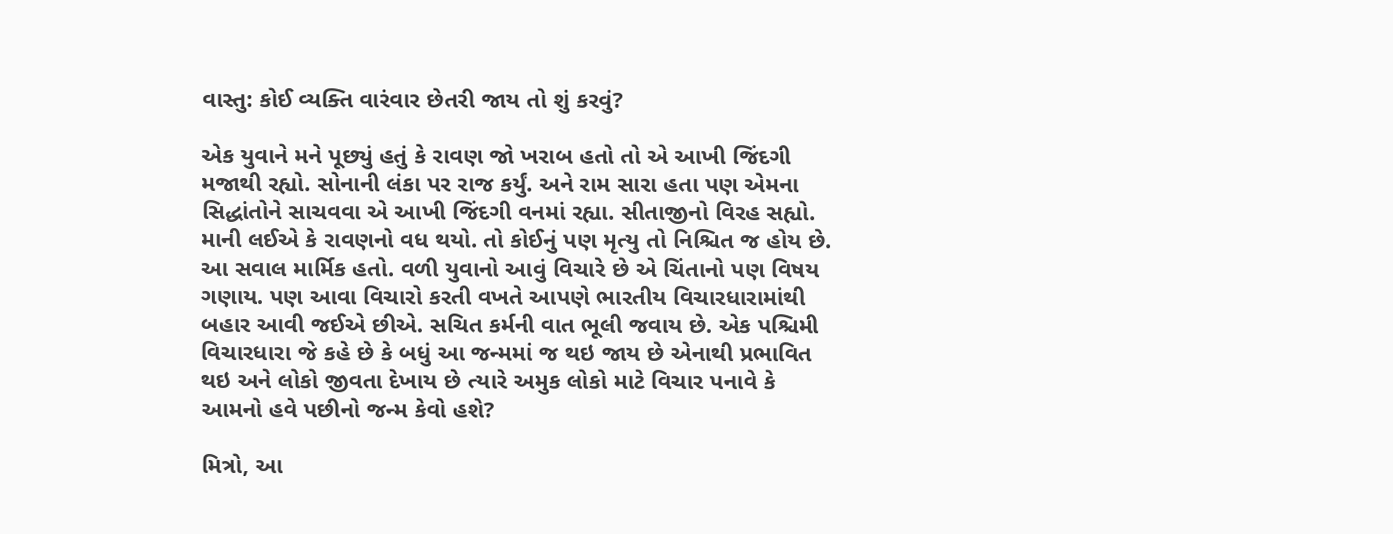વાસ્તુ: કોઈ વ્યક્તિ વારંવાર છેતરી જાય તો શું કરવું?

એક યુવાને મને પૂછ્યું હતું કે રાવણ જો ખરાબ હતો તો એ આખી જિંદગી મજાથી રહ્યો. સોનાની લંકા પર રાજ કર્યું. અને રામ સારા હતા પણ એમના સિદ્ધાંતોને સાચવવા એ આખી જિંદગી વનમાં રહ્યા. સીતાજીનો વિરહ સહ્યો. માની લઈએ કે રાવણનો વધ થયો. તો કોઈનું પણ મૃત્યુ તો નિશ્ચિત જ હોય છે. આ સવાલ માર્મિક હતો. વળી યુવાનો આવું વિચારે છે એ ચિંતાનો પણ વિષય ગણાય. પણ આવા વિચારો કરતી વખતે આપણે ભારતીય વિચારધારામાંથી બહાર આવી જઈએ છીએ. સચિત કર્મની વાત ભૂલી જવાય છે. એક પશ્ચિમી વિચારધારા જે કહે છે કે બધું આ જન્મમાં જ થઇ જાય છે એનાથી પ્રભાવિત થઇ અને લોકો જીવતા દેખાય છે ત્યારે અમુક લોકો માટે વિચાર પનાવે કે આમનો હવે પછીનો જન્મ કેવો હશે?

મિત્રો, આ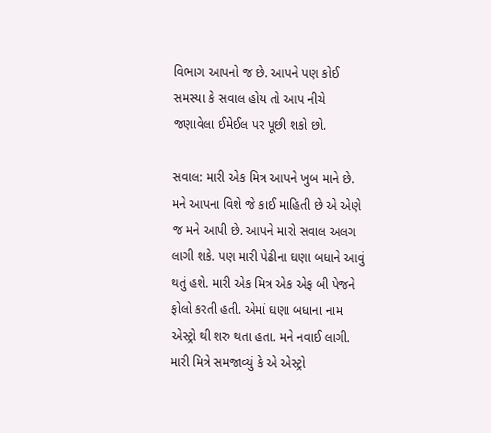વિભાગ આપનો જ છે. આપને પણ કોઈ સમસ્યા કે સવાલ હોય તો આપ નીચે જણાવેલા ઈમેઈલ પર પૂછી શકો છો.

સવાલ: મારી એક મિત્ર આપને ખુબ માને છે. મને આપના વિશે જે કાઈ માહિતી છે એ એણે જ મને આપી છે. આપને મારો સવાલ અલગ લાગી શકે. પણ મારી પેઢીના ઘણા બધાને આવું થતું હશે. મારી એક મિત્ર એક એફ બી પેજને ફોલો કરતી હતી. એમાં ઘણા બધાના નામ એસ્ટ્રો થી શરુ થતા હતા. મને નવાઈ લાગી. મારી મિત્રે સમજાવ્યું કે એ એસ્ટ્રો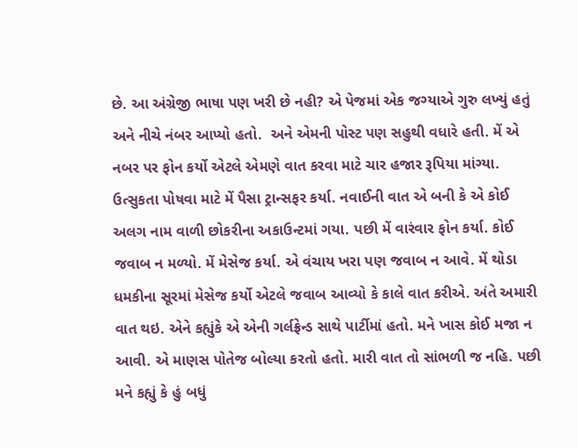છે. આ અંગ્રેજી ભાષા પણ ખરી છે નહી? એ પેજમાં એક જગ્યાએ ગુરુ લખ્યું હતું અને નીચે નંબર આપ્યો હતો.  અને એમની પોસ્ટ પણ સહુથી વધારે હતી. મેં એ નબર પર ફોન કર્યો એટલે એમણે વાત કરવા માટે ચાર હજાર રૂપિયા માંગ્યા. ઉત્સુકતા પોષવા માટે મેં પૈસા ટ્રાન્સફર કર્યા. નવાઈની વાત એ બની કે એ કોઈ અલગ નામ વાળી છોકરીના અકાઉન્ટમાં ગયા. પછી મેં વારંવાર ફોન કર્યા. કોઈ જવાબ ન મળ્યો. મેં મેસેજ કર્યા. એ વંચાય ખરા પણ જવાબ ન આવે. મેં થોડા ધમકીના સૂરમાં મેસેજ કર્યો એટલે જવાબ આવ્યો કે કાલે વાત કરીએ. અંતે અમારી વાત થઇ. એને કહ્યુંકે એ એની ગર્લફ્રેન્ડ સાથે પાર્ટીમાં હતો. મને ખાસ કોઈ મજા ન આવી. એ માણસ પોતેજ બોલ્યા કરતો હતો. મારી વાત તો સાંભળી જ નહિ. પછી મને કહ્યું કે હું બધું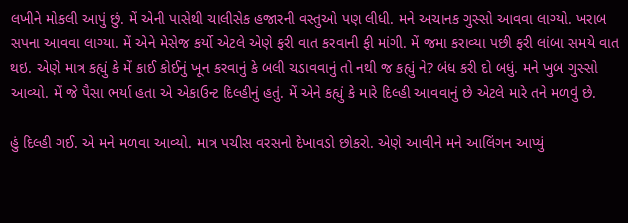લખીને મોકલી આપું છું. મેં એની પાસેથી ચાલીસેક હજારની વસ્તુઓ પણ લીધી. મને અચાનક ગુસ્સો આવવા લાગ્યો. ખરાબ સપના આવવા લાગ્યા. મેં એને મેસેજ કર્યો એટલે એણે ફરી વાત કરવાની ફી માંગી. મેં જમા કરાવ્યા પછી ફરી લાંબા સમયે વાત થઇ. એણે માત્ર કહ્યું કે મેં કાઈ કોઈનું ખૂન કરવાનું કે બલી ચડાવવાનું તો નથી જ કહ્યું ને? બંધ કરી દો બધું. મને ખુબ ગુસ્સો આવ્યો. મેં જે પૈસા ભર્યા હતા એ એકાઉન્ટ દિલ્હીનું હતું. મેં એને કહ્યું કે મારે દિલ્હી આવવાનું છે એટલે મારે તને મળવું છે.

હું દિલ્હી ગઈ. એ મને મળવા આવ્યો. માત્ર પચીસ વરસનો દેખાવડો છોકરો. એણે આવીને મને આલિંગન આપ્યું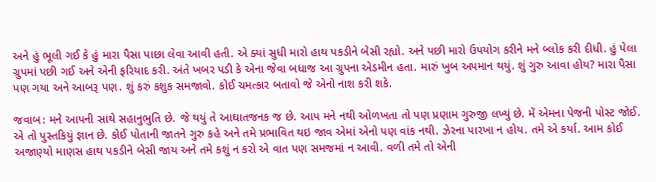અને હું ભૂલી ગઈ કે હું મારા પૈસા પાછા લેવા આવી હતી. એ ક્યાં સુધી મારો હાથ પકડીને બેસી રહ્યો. અને પછી મારો ઉપયોગ કરીને મને બ્લોક કરી દીધી. હું પેલા ગ્રુપમાં પછી ગઈ અને એની ફરિયાદ કરી. અંતે ખબર પડી કે એના જેવા બધાજ આ ગ્રુપના એડમીન હતા. મારું ખુબ અપમાન થયું. શું ગુરુ આવા હોય? મારા પૈસા પણ ગયા અને આબરૂ પણ. શું કરું કશુક સમજાવો. કોઈ ચમત્કાર બતાવો જે એનો નાશ કરી શકે.

જવાબ: મને આપની સાથે સહાનુભુતિ છે. જે થયું તે આઘાતજનક જ છે. આપ મને નથી ઓળખતા તો પણ પ્રણામ ગુરુજી લખ્યું છે. મેં એમના પેજની પોસ્ટ જોઈ. એ તો પુસ્તકિયું જ્ઞાન છે. કોઈ પોતાની જાતને ગુરુ કહે અને તમે પ્રભાવિત થઇ જાવ એમાં એનો પણ વાંક નથી. ઝેરના પારખા ન હોય. તમે એ કર્યા. આમ કોઈ અજાણ્યો માણસ હાથ પકડીને બેસી જાય અને તમે કશું ન કરો એ વાત પણ સમજમાં ન આવી. વળી તમે તો એની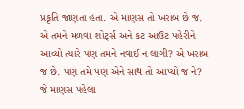પ્રકૃતિ જાણતા હતા. એ માણસ તો ખરાબ છે જ. એ તમને મળવા શોર્ટ્સ અને કટ આઉટ પહેરીને આવ્યો ત્યારે પણ તમને નવાઈ ન લાગી? એ ખરાબ જ છે. પણ તમે પણ એને સાથ તો આપ્યો જ ને? જે માણસ પહેલા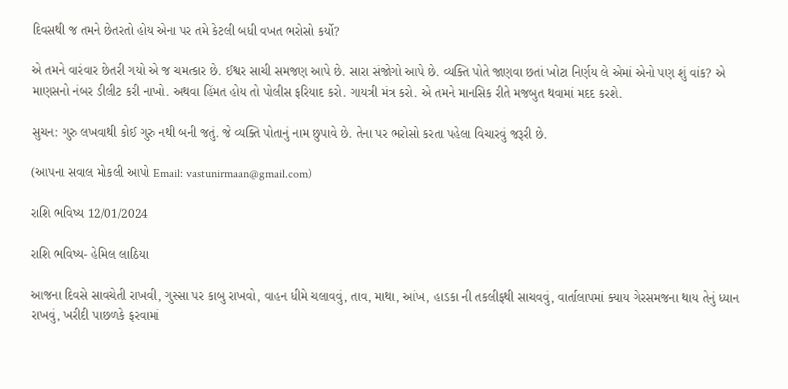દિવસથી જ તમને છેતરતો હોય એના પર તમે કેટલી બધી વખત ભરોસો કર્યો?

એ તમને વારંવાર છેતરી ગયો એ જ ચમત્કાર છે. ઈશ્વર સાચી સમજણ આપે છે. સારા સંજોગો આપે છે. વ્યક્તિ પોતે જાણવા છતાં ખોટા નિર્ણય લે એમાં એનો પણ શું વાંક? એ માણસનો નંબર ડીલીટ કરી નાખો. અથવા હિંમત હોય તો પોલીસ ફરિયાદ કરો. ગાયત્રી મંત્ર કરો. એ તમને માનસિક રીતે મજબુત થવામાં મદદ કરશે.

સુચન: ગુરુ લખવાથી કોઈ ગુરુ નથી બની જતું. જે વ્યક્તિ પોતાનું નામ છુપાવે છે. તેના પર ભરોસો કરતા પહેલા વિચારવું જરૂરી છે.

(આપના સવાલ મોકલી આપો Email: vastunirmaan@gmail.com)

રાશિ ભવિષ્ય 12/01/2024

રાશિ ભવિષ્ય- હેમિલ લાઠિયા

આજના દિવસે સાવચેતી રાખવી, ગુસ્સા પર કાબુ રાખવો, વાહન ધીમે ચલાવવું, તાવ, માથા, આંખ, હાડકા ની તકલીફથી સાચવવું, વાર્તાલાપમાં ક્યાય ગેરસમજના થાય તેનું ધ્યાન રાખવું, ખરીદી પાછળકે ફરવામાં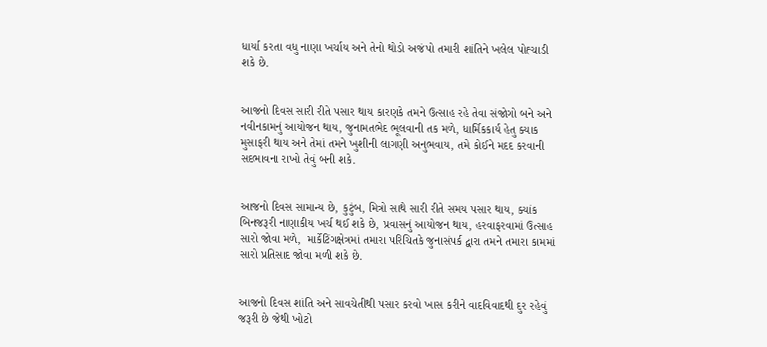ધાર્યા કરતા વધુ નાણા ખર્ચાય અને તેનો થોડો અજંપો તમારી શાંતિને ખલેલ પોહ્ચાડી શકે છે.


આજનો દિવસ સારી રીતે પસાર થાય કારણકે તમને ઉત્સાહ રહે તેવા સંજોગો બને અને નવીનકામનું આયોજન થાય, જુનામતભેદ ભૂલવાની તક મળે, ધાર્મિકકાર્ય હેતુ ક્યાક મુસાફરી થાય અને તેમાં તમને ખુશીની લાગણી અનુભવાય, તમે કોઈને મદદ કરવાની સદભાવના રાખો તેવું બની શકે.


આજનો દિવસ સામાન્ય છે, કુટુંબ, મિત્રો સાથે સારી રીતે સમય પસાર થાય, ક્યાંક બિનજરૂરી નાણાકીય ખર્ચ થઈ શકે છે, પ્રવાસનું આયોજન થાય, હરવાફરવામાં ઉત્સાહ સારો જોવા મળે,  માર્કેટિંગક્ષેત્રમાં તમારા પરિચિતકે જુનાસંપર્ક દ્વારા તમને તમારા કામમાં સારો પ્રતિસાદ જોવા મળી શકે છે.


આજનો દિવસ શાંતિ અને સાવચેતીથી પસાર કરવો ખાસ કરીને વાદવિવાદથી દુર રહેવું જરૂરી છે જેથી ખોટો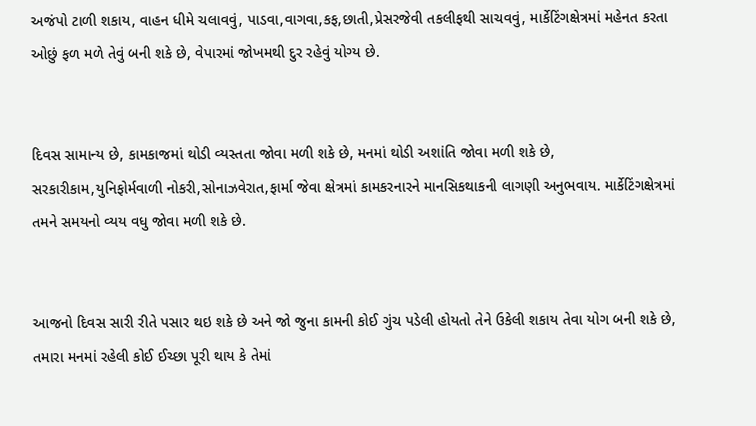અજંપો ટાળી શકાય, વાહન ધીમે ચલાવવું, પાડવા,વાગવા,કફ,છાતી,પ્રેસરજેવી તકલીફથી સાચવવું, માર્કેટિંગક્ષેત્રમાં મહેનત કરતા ઓછું ફળ મળે તેવું બની શકે છે, વેપારમાં જોખમથી દુર રહેવું યોગ્ય છે.


દિવસ સામાન્ય છે, કામકાજમાં થોડી વ્યસ્તતા જોવા મળી શકે છે, મનમાં થોડી અશાંતિ જોવા મળી શકે છે, સરકારીકામ,યુનિફોર્મવાળી નોકરી,સોનાઝવેરાત,ફાર્મા જેવા ક્ષેત્રમાં કામકરનારને માનસિકથાકની લાગણી અનુભવાય. માર્કેટિંગક્ષેત્રમાં તમને સમયનો વ્યય વધુ જોવા મળી શકે છે.


આજનો દિવસ સારી રીતે પસાર થઇ શકે છે અને જો જુના કામની કોઈ ગુંચ પડેલી હોયતો તેને ઉકેલી શકાય તેવા યોગ બની શકે છે, તમારા મનમાં રહેલી કોઈ ઈચ્છા પૂરી થાય કે તેમાં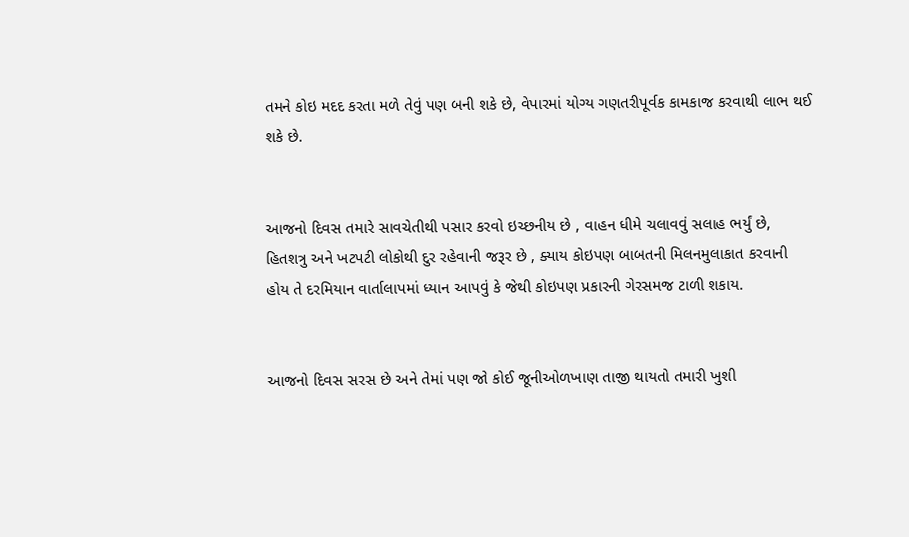તમને કોઇ મદદ કરતા મળે તેવું પણ બની શકે છે, વેપારમાં યોગ્ય ગણતરીપૂર્વક કામકાજ કરવાથી લાભ થઈ શકે છે.


આજનો દિવસ તમારે સાવચેતીથી પસાર કરવો ઇચ્છનીય છે , વાહન ધીમે ચલાવવું સલાહ ભર્યું છે, હિતશત્રુ અને ખટપટી લોકોથી દુર રહેવાની જરૂર છે , ક્યાય કોઇપણ બાબતની મિલનમુલાકાત કરવાની હોય તે દરમિયાન વાર્તાલાપમાં ધ્યાન આપવું કે જેથી કોઇપણ પ્રકારની ગેરસમજ ટાળી શકાય.


આજનો દિવસ સરસ છે અને તેમાં પણ જો કોઈ જૂનીઓળખાણ તાજી થાયતો તમારી ખુશી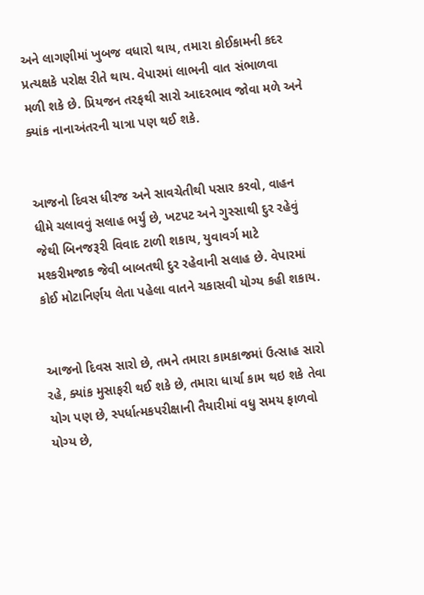અને લાગણીમાં ખુબજ વધારો થાય, તમારા કોઈકામની કદર પ્રત્યક્ષકે પરોક્ષ રીતે થાય. વેપારમાં લાભની વાત સંભાળવા મળી શકે છે. પ્રિયજન તરફથી સારો આદરભાવ જોવા મળે અને ક્યાંક નાનાઅંતરની યાત્રા પણ થઈ શકે.


આજનો દિવસ ધીરજ અને સાવચેતીથી પસાર કરવો, વાહન ધીમે ચલાવવું સલાહ ભર્યું છે, ખટપટ અને ગુસ્સાથી દુર રહેવું જેથી બિનજરૂરી વિવાદ ટાળી શકાય, યુવાવર્ગ માટે મશ્કરીમજાક જેવી બાબતથી દુર રહેવાની સલાહ છે. વેપારમાં કોઈ મોટાનિર્ણય લેતા પહેલા વાતને ચકાસવી યોગ્ય કહી શકાય.


આજનો દિવસ સારો છે, તમને તમારા કામકાજમાં ઉત્સાહ સારો રહે, ક્યાંક મુસાફરી થઈ શકે છે, તમારા ધાર્યા કામ થઇ શકે તેવા યોગ પણ છે, સ્પર્ધાત્મકપરીક્ષાની તૈયારીમાં વધુ સમય ફાળવો  યોગ્ય છે,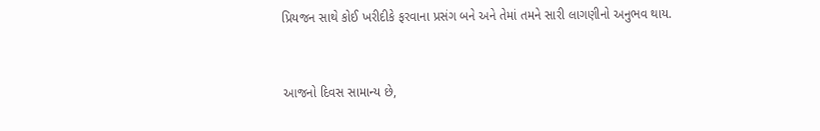પ્રિયજન સાથે કોઈ ખરીદીકે ફરવાના પ્રસંગ બને અને તેમાં તમને સારી લાગણીનો અનુભવ થાય.


આજનો દિવસ સામાન્ય છે,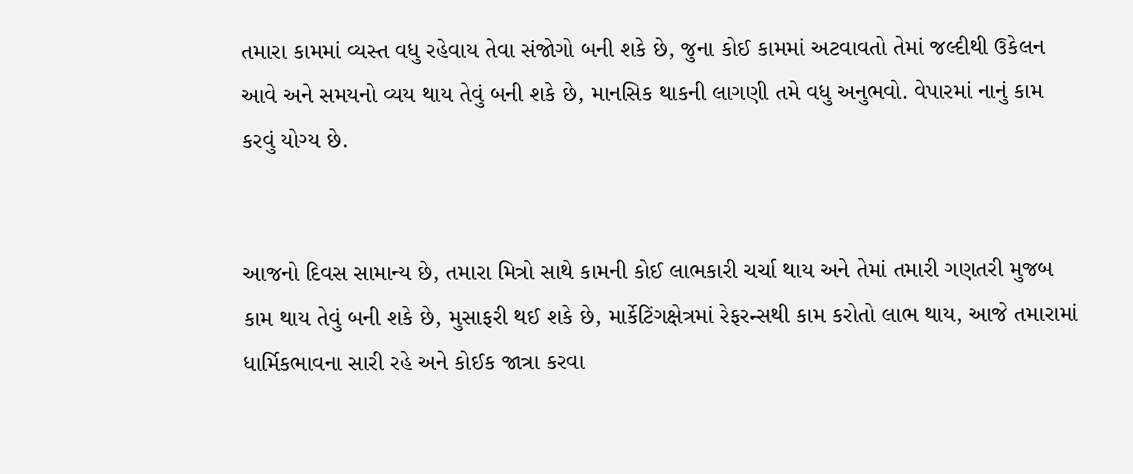તમારા કામમાં વ્યસ્ત વધુ રહેવાય તેવા સંજોગો બની શકે છે, જુના કોઈ કામમાં અટવાવતો તેમાં જલ્દીથી ઉકેલન આવે અને સમયનો વ્યય થાય તેવું બની શકે છે, માનસિક થાકની લાગણી તમે વધુ અનુભવો. વેપારમાં નાનું કામ કરવું યોગ્ય છે.


આજનો દિવસ સામાન્ય છે, તમારા મિત્રો સાથે કામની કોઈ લાભકારી ચર્ચા થાય અને તેમાં તમારી ગણતરી મુજબ કામ થાય તેવું બની શકે છે, મુસાફરી થઈ શકે છે, માર્કેટિંગક્ષેત્રમાં રેફરન્સથી કામ કરોતો લાભ થાય, આજે તમારામાં ધાર્મિકભાવના સારી રહે અને કોઈક જાત્રા કરવા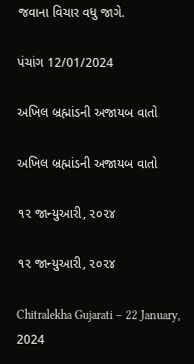જવાના વિચાર વધુ જાગે.

પંચાંગ 12/01/2024

અખિલ બ્રહ્માંડની અજાયબ વાતો

અખિલ બ્રહ્માંડની અજાયબ વાતો

૧૨ જાન્યુઆરી, ૨૦૨૪

૧૨ જાન્યુઆરી, ૨૦૨૪

Chitralekha Gujarati – 22 January, 2024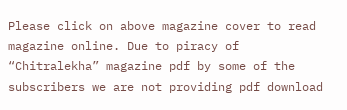Please click on above magazine cover to read magazine online. Due to piracy of “Chitralekha” magazine pdf by some of the subscribers we are not providing pdf download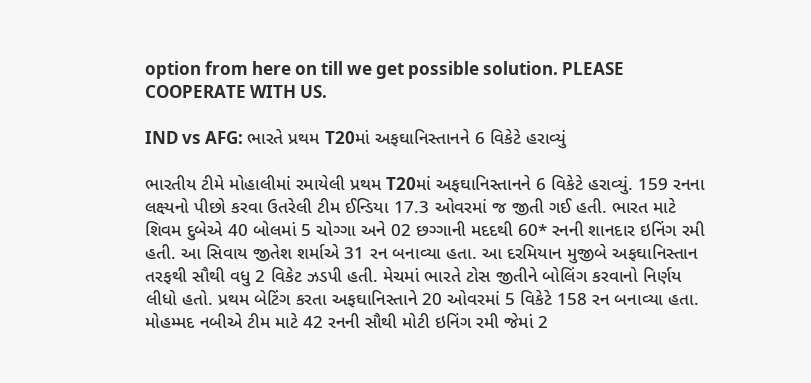option from here on till we get possible solution. PLEASE COOPERATE WITH US.

IND vs AFG: ભારતે પ્રથમ T20માં અફઘાનિસ્તાનને 6 વિકેટે હરાવ્યું

ભારતીય ટીમે મોહાલીમાં રમાયેલી પ્રથમ T20માં અફઘાનિસ્તાનને 6 વિકેટે હરાવ્યું. 159 રનના લક્ષ્યનો પીછો કરવા ઉતરેલી ટીમ ઈન્ડિયા 17.3 ઓવરમાં જ જીતી ગઈ હતી. ભારત માટે શિવમ દુબેએ 40 બોલમાં 5 ચોગ્ગા અને 02 છગ્ગાની મદદથી 60* રનની શાનદાર ઇનિંગ રમી હતી. આ સિવાય જીતેશ શર્માએ 31 રન બનાવ્યા હતા. આ દરમિયાન મુજીબે અફઘાનિસ્તાન તરફથી સૌથી વધુ 2 વિકેટ ઝડપી હતી. મેચમાં ભારતે ટોસ જીતીને બોલિંગ કરવાનો નિર્ણય લીધો હતો. પ્રથમ બેટિંગ કરતા અફઘાનિસ્તાને 20 ઓવરમાં 5 વિકેટે 158 રન બનાવ્યા હતા. મોહમ્મદ નબીએ ટીમ માટે 42 રનની સૌથી મોટી ઇનિંગ રમી જેમાં 2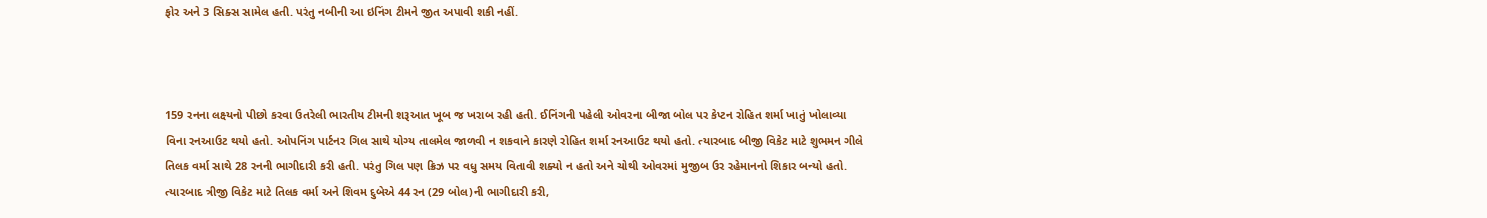ફોર અને 3 સિક્સ સામેલ હતી. પરંતુ નબીની આ ઇનિંગ ટીમને જીત અપાવી શકી નહીં.



159 રનના લક્ષ્યનો પીછો કરવા ઉતરેલી ભારતીય ટીમની શરૂઆત ખૂબ જ ખરાબ રહી હતી. ઈનિંગની પહેલી ઓવરના બીજા બોલ પર કેપ્ટન રોહિત શર્મા ખાતું ખોલાવ્યા વિના રનઆઉટ થયો હતો. ઓપનિંગ પાર્ટનર ગિલ સાથે યોગ્ય તાલમેલ જાળવી ન શકવાને કારણે રોહિત શર્મા રનઆઉટ થયો હતો. ત્યારબાદ બીજી વિકેટ માટે શુભમન ગીલે તિલક વર્મા સાથે 28 રનની ભાગીદારી કરી હતી. પરંતુ ગિલ પણ ક્રિઝ પર વધુ સમય વિતાવી શક્યો ન હતો અને ચોથી ઓવરમાં મુજીબ ઉર રહેમાનનો શિકાર બન્યો હતો. ત્યારબાદ ત્રીજી વિકેટ માટે તિલક વર્મા અને શિવમ દુબેએ 44 રન (29 બોલ)ની ભાગીદારી કરી,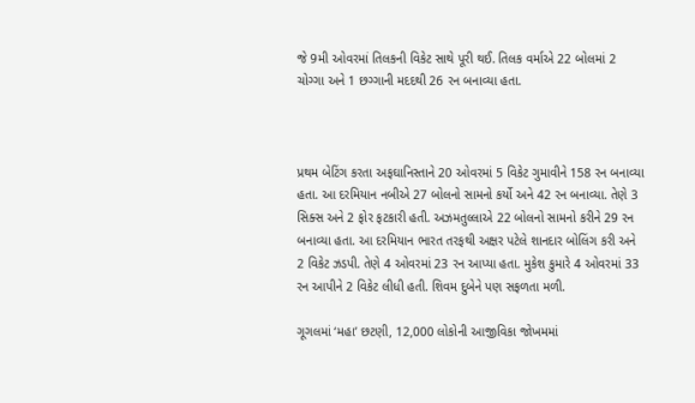જે 9મી ઓવરમાં તિલકની વિકેટ સાથે પૂરી થઈ. તિલક વર્માએ 22 બોલમાં 2 ચોગ્ગા અને 1 છગ્ગાની મદદથી 26 રન બનાવ્યા હતા.



પ્રથમ બેટિંગ કરતા અફઘાનિસ્તાને 20 ઓવરમાં 5 વિકેટ ગુમાવીને 158 રન બનાવ્યા હતા. આ દરમિયાન નબીએ 27 બોલનો સામનો કર્યો અને 42 રન બનાવ્યા. તેણે 3 સિક્સ અને 2 ફોર ફટકારી હતી. અઝમતુલ્લાએ 22 બોલનો સામનો કરીને 29 રન બનાવ્યા હતા. આ દરમિયાન ભારત તરફથી અક્ષર પટેલે શાનદાર બોલિંગ કરી અને 2 વિકેટ ઝડપી. તેણે 4 ઓવરમાં 23 રન આપ્યા હતા. મુકેશ કુમારે 4 ઓવરમાં 33 રન આપીને 2 વિકેટ લીધી હતી. શિવમ દુબેને પણ સફળતા મળી.

ગૂગલમાં ‘મહા’ છટણી, 12,000 લોકોની આજીવિકા જોખમમાં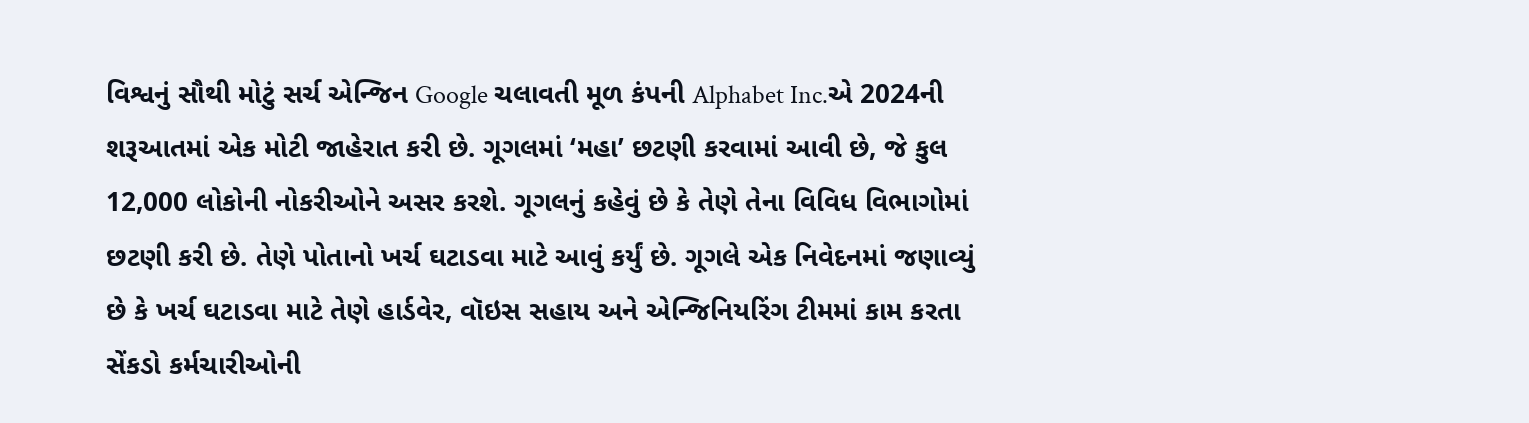વિશ્વનું સૌથી મોટું સર્ચ એન્જિન Google ચલાવતી મૂળ કંપની Alphabet Inc.એ 2024ની શરૂઆતમાં એક મોટી જાહેરાત કરી છે. ગૂગલમાં ‘મહા’ છટણી કરવામાં આવી છે, જે કુલ 12,000 લોકોની નોકરીઓને અસર કરશે. ગૂગલનું કહેવું છે કે તેણે તેના વિવિધ વિભાગોમાં છટણી કરી છે. તેણે પોતાનો ખર્ચ ઘટાડવા માટે આવું કર્યું છે. ગૂગલે એક નિવેદનમાં જણાવ્યું છે કે ખર્ચ ઘટાડવા માટે તેણે હાર્ડવેર, વૉઇસ સહાય અને એન્જિનિયરિંગ ટીમમાં કામ કરતા સેંકડો કર્મચારીઓની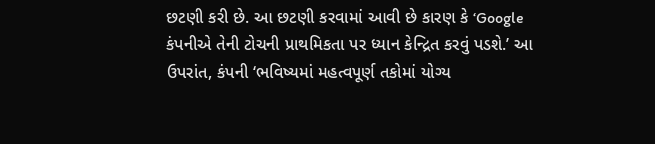છટણી કરી છે. આ છટણી કરવામાં આવી છે કારણ કે ‘Google કંપનીએ તેની ટોચની પ્રાથમિકતા પર ધ્યાન કેન્દ્રિત કરવું પડશે.’ આ ઉપરાંત, કંપની ‘ભવિષ્યમાં મહત્વપૂર્ણ તકોમાં યોગ્ય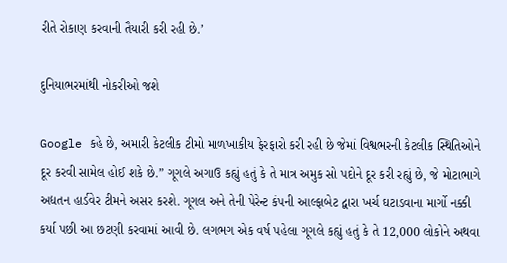રીતે રોકાણ કરવાની તૈયારી કરી રહી છે.’

દુનિયાભરમાંથી નોકરીઓ જશે

Google કહે છે, અમારી કેટલીક ટીમો માળખાકીય ફેરફારો કરી રહી છે જેમાં વિશ્વભરની કેટલીક સ્થિતિઓને દૂર કરવી સામેલ હોઈ શકે છે.” ગૂગલે અગાઉ કહ્યું હતું કે તે માત્ર અમુક સો પદોને દૂર કરી રહ્યું છે, જે મોટાભાગે અદ્યતન હાર્ડવેર ટીમને અસર કરશે. ગૂગલ અને તેની પેરેન્ટ કંપની આલ્ફાબેટ દ્વારા ખર્ચ ઘટાડવાના માર્ગો નક્કી કર્યા પછી આ છટણી કરવામાં આવી છે. લગભગ એક વર્ષ પહેલા ગૂગલે કહ્યું હતું કે તે 12,000 લોકોને અથવા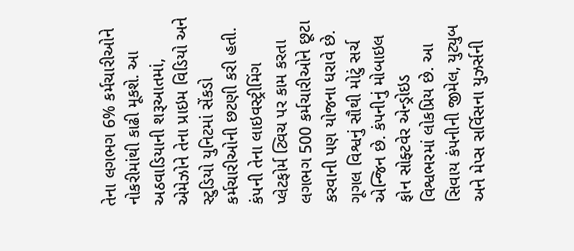તેના લગભગ 6% કર્મચારીઓને નોકરીમાંથી કાઢી મૂકશે. આ અઠવાડિયાની શરૂઆતમાં, એમેઝોને તેના પ્રાઇમ વિડિયો અને સ્ટુડિયો યુનિટમાં સેંકડો કર્મચારીઓની છટણી કરી હતી. કંપની તેના લાઇવસ્ટ્રીમિંગ પ્લેટફોર્મ ટ્વિચ પર કામ કરતા લગભગ 500 કર્મચારીઓને છૂટા કરવાની પણ યોજના ધરાવે છે. ગૂગલ વિશ્વનું સૌથી મોટું સર્ચ એન્જિન છે. કંપનીનું મોબાઇલ ફોન સોફ્ટવેર એન્ડ્રોઇડ વિશ્વભરમાં લોકપ્રિય છે. આ સિવાય કંપનીની જીમેલ, યુટ્યુબ અને મેપ્સ સર્વિસના યુઝર્સની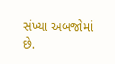સંખ્યા અબજોમાં છે.